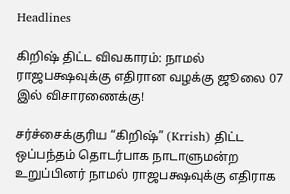Headlines

கிறிஷ் திட்ட விவகாரம்: நாமல் ராஜபக்ஷவுக்கு எதிரான வழக்கு ஜூலை 07 இல் விசாரணைக்கு!

சர்ச்சைக்குரிய “கிறிஷ்” (Krrish) திட்ட ஒப்பந்தம் தொடர்பாக நாடாளுமன்ற உறுப்பினர் நாமல் ராஜபக்ஷவுக்கு எதிராக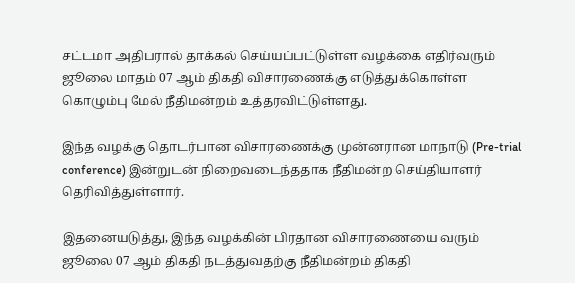சட்டமா அதிபரால் தாக்கல் செய்யப்பட்டுள்ள வழக்கை எதிர்வரும் ஜூலை மாதம் 07 ஆம் திகதி விசாரணைக்கு எடுத்துக்கொள்ள கொழும்பு மேல் நீதிமன்றம் உத்தரவிட்டுள்ளது.

இந்த வழக்கு தொடர்பான விசாரணைக்கு முன்னரான மாநாடு (Pre-trial conference) இன்றுடன் நிறைவடைந்ததாக நீதிமன்ற செய்தியாளர் தெரிவித்துள்ளார்.

இதனையடுத்து, இந்த வழக்கின் பிரதான விசாரணையை வரும் ஜூலை 07 ஆம் திகதி நடத்துவதற்கு நீதிமன்றம் திகதி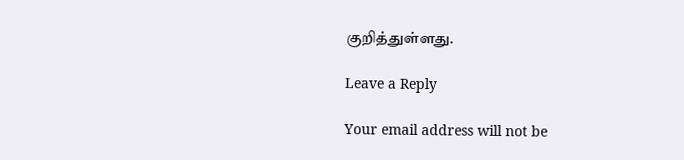குறித்துள்ளது.

Leave a Reply

Your email address will not be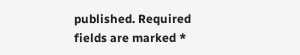published. Required fields are marked *